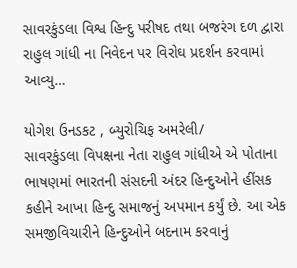સાવરકુંડલા વિશ્વ હિન્દુ પરીષદ તથા બજરંગ દળ દ્વારા રાહુલ ગાંધી ના નિવેદન પર વિરોઘ પ્રદર્શન કરવામાં આવ્યુ…

યોગેશ ઉનડકટ , બ્યુરોચિફ અમરેલી/
સાવરકુંડલા વિપક્ષના નેતા રાહુલ ગાંધીએ એ પોતાના ભાષણમાં ભારતની સંસદની અંદર હિન્દુઓને હીંસક કહીને આખા હિન્દુ સમાજનું અપમાન કર્યું છે. આ એક સમજીવિચારીને હિન્દુઓને બદનામ કરવાનું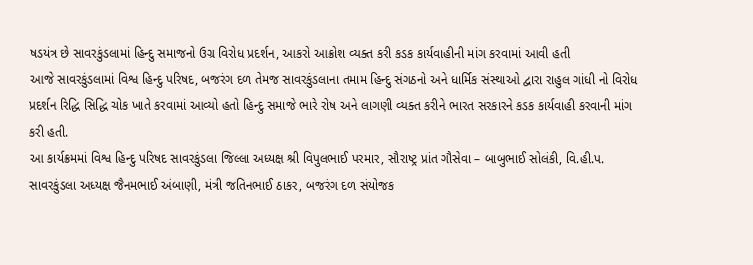ષડયંત્ર છે સાવરકુંડલામાં હિન્દુ સમાજનો ઉગ્ર વિરોધ પ્રદર્શન, આકરો આક્રોશ વ્યક્ત કરી કડક કાર્યવાહીની માંગ કરવામાં આવી હતી
આજે સાવરકુંડલામાં વિશ્વ હિન્દુ પરિષદ, બજરંગ દળ તેમજ સાવરકુંડલાના તમામ હિન્દુ સંગઠનો અને ધાર્મિક સંસ્થાઓ દ્વારા રાહુલ ગાંધી નો વિરોધ પ્રદર્શન રિદ્ધિ સિદ્ધિ ચોક ખાતે કરવામાં આવ્યો હતો હિન્દુ સમાજે ભારે રોષ અને લાગણી વ્યક્ત કરીને ભારત સરકારને કડક કાર્યવાહી કરવાની માંગ કરી હતી.
આ કાર્યક્રમમાં વિશ્વ હિન્દુ પરિષદ સાવરકુંડલા જિલ્લા અધ્યક્ષ શ્રી વિપુલભાઈ પરમાર, સૌરાષ્ટ્ર પ્રાંત ગૌસેવા – બાબુભાઈ સોલંકી, વિ.હી.પ. સાવરકુંડલા અધ્યક્ષ જૈનમભાઈ અંબાણી, મંત્રી જતિનભાઈ ઠાકર, બજરંગ દળ સંયોજક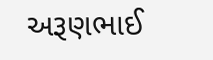અરૂણભાઈ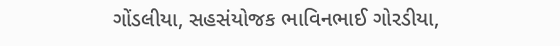ગોંડલીયા, સહસંયોજક ભાવિનભાઈ ગોરડીયા,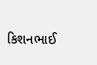કિશનભાઈ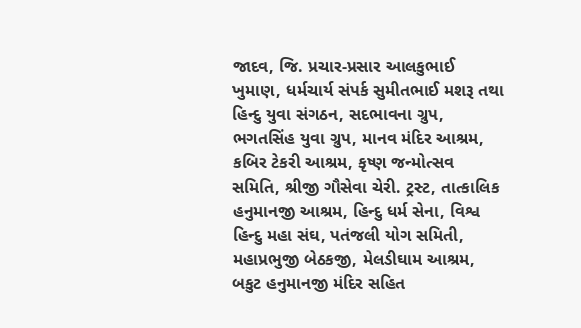જાદવ, જિ. પ્રચાર-પ્રસાર આલકુભાઈ ખુમાણ, ધર્મચાર્ય સંપર્ક સુમીતભાઈ મશરૂ તથા હિન્દુ યુવા સંગઠન, સદભાવના ગ્રુપ, ભગતસિંહ યુવા ગ્રુપ, માનવ મંદિર આશ્રમ, કબિર ટેકરી આશ્રમ, કૃષ્ણ જન્મોત્સવ સમિતિ, શ્રીજી ગૌસેવા ચેરી. ટ્રસ્ટ, તાત્કાલિક હનુમાનજી આશ્રમ, હિન્દુ ધર્મ સેના, વિશ્વ હિન્દુ મહા સંઘ, પતંજલી યોગ સમિતી, મહાપ્રભુજી બેઠકજી, મેલડીઘામ આશ્રમ, બકુટ હનુમાનજી મંદિર સહિત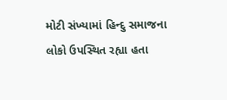મોટી સંખ્યામાં હિન્દુ સમાજના લોકો ઉપસ્થિત રહ્યા હતા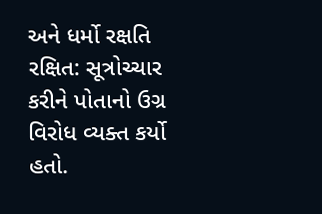અને ધર્મો રક્ષતિ રક્ષિત: સૂત્રોચ્ચાર કરીને પોતાનો ઉગ્ર વિરોધ વ્યક્ત કર્યો હતો.